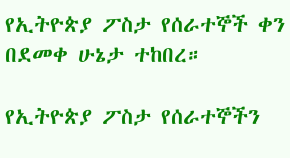የኢትዮጵያ ፖስታ የሰራተኞች ቀን በደመቀ ሁኔታ ተከበረ።

የኢትዮጵያ ፖስታ የሰራተኞችን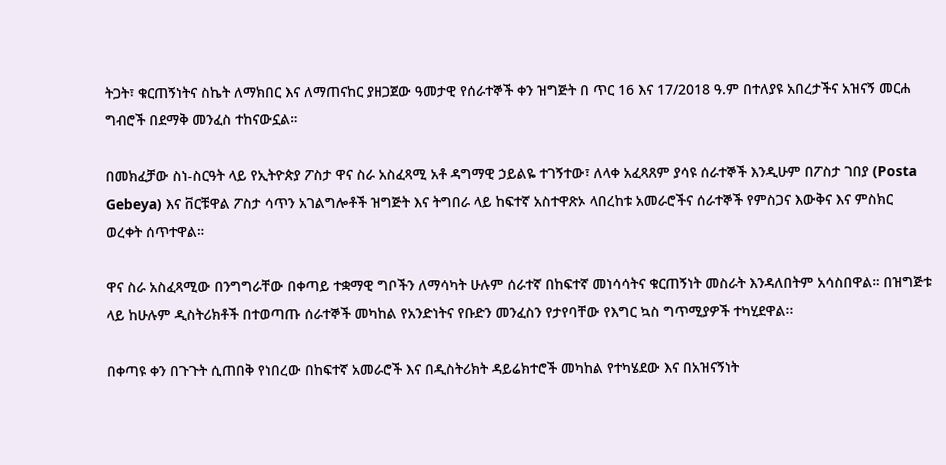ትጋት፣ ቁርጠኝነትና ስኬት ለማክበር እና ለማጠናከር ያዘጋጀው ዓመታዊ የሰራተኞች ቀን ዝግጅት በ ጥር 16 እና 17/2018 ዓ.ም በተለያዩ አበረታችና አዝናኝ መርሐ ግብሮች በደማቅ መንፈስ ተከናውኗል።

በመክፈቻው ስነ-ስርዓት ላይ የኢትዮጵያ ፖስታ ዋና ስራ አስፈጻሚ አቶ ዳግማዊ ኃይልዬ ተገኝተው፣ ለላቀ አፈጻጸም ያሳዩ ሰራተኞች እንዲሁም በፖስታ ገበያ (Posta Gebeya) እና ቨርቹዋል ፖስታ ሳጥን አገልግሎቶች ዝግጅት እና ትግበራ ላይ ከፍተኛ አስተዋጽኦ ላበረከቱ አመራሮችና ሰራተኞች የምስጋና እውቅና እና ምስክር ወረቀት ሰጥተዋል።

ዋና ስራ አስፈጻሚው በንግግራቸው በቀጣይ ተቋማዊ ግቦችን ለማሳካት ሁሉም ሰራተኛ በከፍተኛ መነሳሳትና ቁርጠኝነት መስራት እንዳለበትም አሳስበዋል። በዝግጅቱ ላይ ከሁሉም ዲስትሪክቶች በተወጣጡ ሰራተኞች መካከል የአንድነትና የቡድን መንፈስን የታየባቸው የእግር ኳስ ግጥሚያዎች ተካሂደዋል፡፡

በቀጣዩ ቀን በጉጉት ሲጠበቅ የነበረው በከፍተኛ አመራሮች እና በዲስትሪክት ዳይሬክተሮች መካከል የተካሄደው እና በአዝናኝነት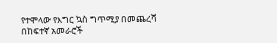የተሞላው የእግር ኳስ ግጥሚያ በመጨረሻ በከፍተኛ አመራሮች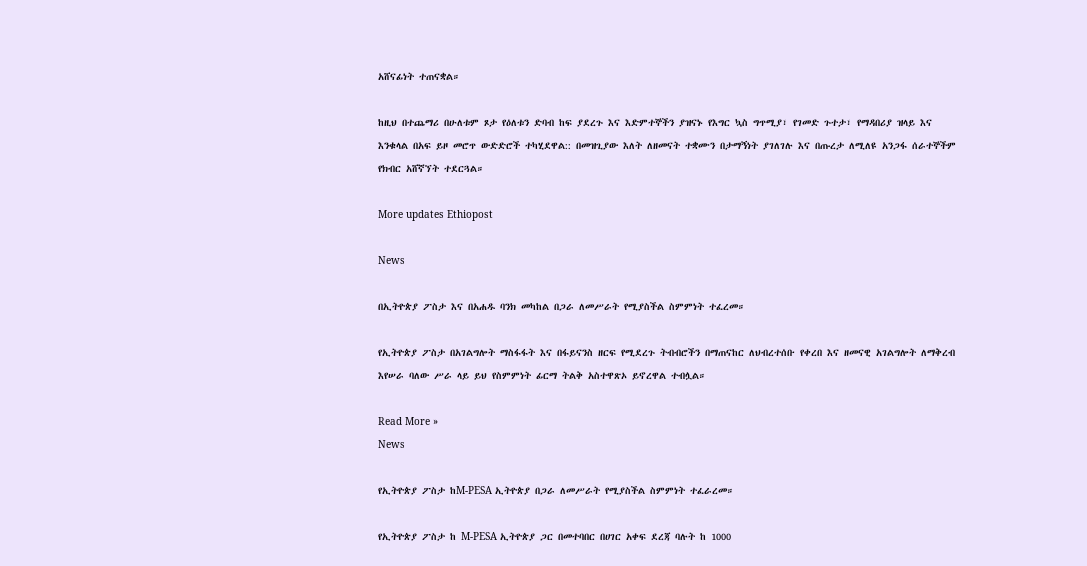አሸናፊነት ተጠናቋል።

ከዚህ በተጨማሪ በሁለቱም ጾታ የዕለቱን ድባብ ከፍ ያደረጉ እና እድምተኞችን ያዝናኑ የእግር ኳስ ግጥሚያ፣ የገመድ ጉተታ፣ የማዳበሪያ ዝላይ እና እንቁላል በአፍ ይዞ መሮጥ ውድድሮች ተካሂደዋል:: በመዝጊያው እለት ለዘመናት ተቋሙን በታማኝነት ያገለገሉ እና በጡረታ ለሚለዩ አንጋፋ ሰራተኞችም የክብር አሸኛኘት ተደርጓል።

More updates Ethiopost

News

በኢትዮጵያ ፖስታ እና በአሐዱ ባንክ መካከል በጋራ ለመሥራት የሚያስችል ስምምነት ተፈረመ።

የኢትዮጵያ ፖስታ በአገልግሎት ማስፋፋት እና በፋይናንስ ዘርፍ የሚደረጉ ትብብሮችን በማጠናከር ለህብረተሰቡ የቀረበ እና ዘመናዊ አገልግሎት ለማቅረብ እየሠራ ባለው ሥራ ላይ ይህ የስምምነት ፊርማ ትልቅ አስተዋጽኦ ይኖረዋል ተብሏል።

Read More »
News

የኢትዮጵያ ፖስታ ከM-PESA ኢትዮጵያ በጋራ ለመሥራት የሚያስችል ስምምነት ተፈራረመ።

የኢትዮጵያ ፖስታ ከ M-PESA ኢትዮጵያ ጋር በመተባበር በሀገር አቀፍ ደረጃ ባሉት ከ 1000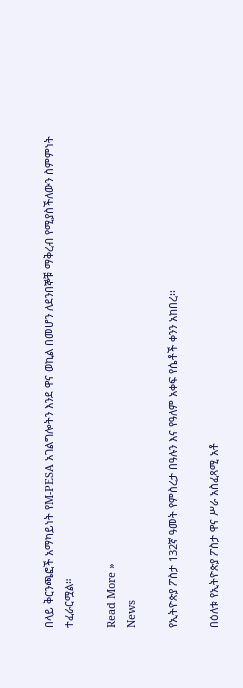በላይ ቅርንጫፎች አማካይነት የM-PESA አገልግሎትን እንደ ዋና ወኪል በመሆን ለደንበኞቹ ማቅረብ የሚያስችለውን ስምምነት ተፈራርሟል።

Read More »
News

የኢትዮጵያ ፖስታ 132ኛ ዓመት የምስረታ በዓሉን እና የዓለም አቀፍ የሴቶች ቀንን አከበረ፡፡

በዕለቱ የኢትዮጵያ ፖስታ ዋና ሥራ አስፈጻሚ አቶ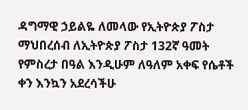ዳግማዊ ኃይልዬ ለመላው የኢትዮጵያ ፖስታ ማህበረሰብ ለኢትዮጵያ ፖስታ 132ኛ ዓመት የምስረታ በዓል እንዲሁም ለዓለም አቀፍ የሴቶች ቀን እንኳን አደረሳችሁ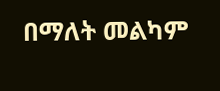በማለት መልካም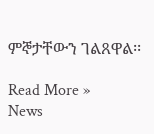ምኞታቸውን ገልጸዋል፡፡

Read More »
News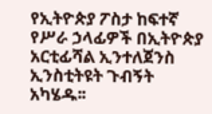የኢትዮጵያ ፖስታ ከፍተኛ የሥራ ኃላፊዎች በኢትዮጵያ አርቲፊሻል ኢንተለጀንስ ኢንስቲትዩት ጉብኝት አካሄዱ፡፡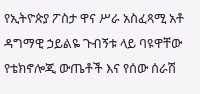የኢትዮጵያ ፖስታ ዋና ሥራ አስፈጻሚ አቶ ዳግማዊ ኃይልዬ ጉብኝቱ ላይ ባዩዋቸው የቴክኖሎጂ ውጤቶች እና የሰው ሰራሽ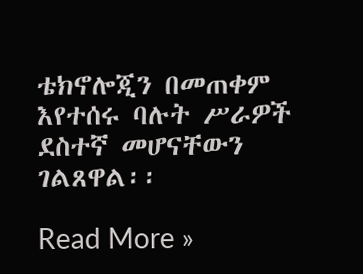ቴክኖሎጂን በመጠቀም እየተሰሩ ባሉት ሥራዎች ደስተኛ መሆናቸውን ገልጸዋል፡፡

Read More »